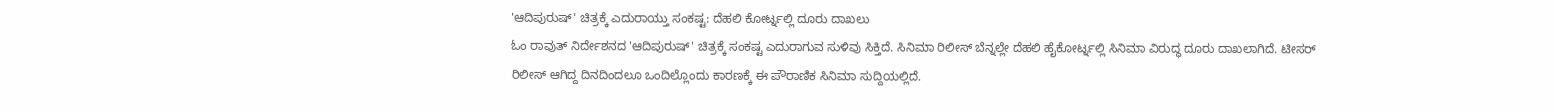'ಆದಿಪುರುಷ್' ಚಿತ್ರಕ್ಕೆ ಎದುರಾಯ್ತು ಸಂಕಷ್ಟ: ದೆಹಲಿ ಕೋರ್ಟ್ನಲ್ಲಿ ದೂರು ದಾಖಲು
ಓಂ ರಾವುತ್ ನಿರ್ದೇಶನದ 'ಆದಿಪುರುಷ್' ಚಿತ್ರಕ್ಕೆ ಸಂಕಷ್ಟ ಎದುರಾಗುವ ಸುಳಿವು ಸಿಕ್ತಿದೆ. ಸಿನಿಮಾ ರಿಲೀಸ್ ಬೆನ್ನಲ್ಲೇ ದೆಹಲಿ ಹೈಕೋರ್ಟ್ನಲ್ಲಿ ಸಿನಿಮಾ ವಿರುದ್ಧ ದೂರು ದಾಖಲಾಗಿದೆ. ಟೀಸರ್ ರಿಲೀಸ್ ಆಗಿದ್ದ ದಿನದಿಂದಲೂ ಒಂದಿಲ್ಲೊಂದು ಕಾರಣಕ್ಕೆ ಈ ಪೌರಾಣಿಕ ಸಿನಿಮಾ ಸುದ್ದಿಯಲ್ಲಿದೆ.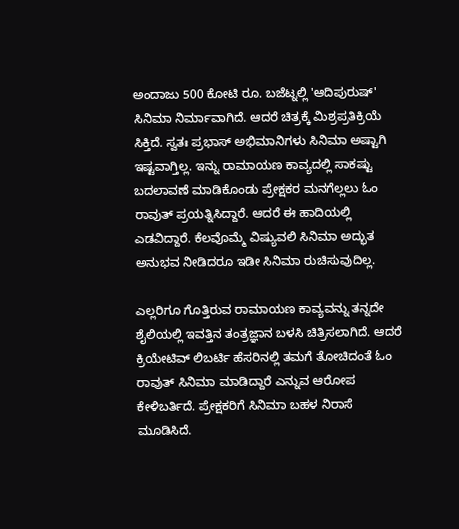ಅಂದಾಜು 500 ಕೋಟಿ ರೂ. ಬಜೆಟ್ನಲ್ಲಿ 'ಆದಿಪುರುಷ್' ಸಿನಿಮಾ ನಿರ್ಮಾವಾಗಿದೆ. ಆದರೆ ಚಿತ್ರಕ್ಕೆ ಮಿಶ್ರಪ್ರತಿಕ್ರಿಯೆ ಸಿಕ್ತಿದೆ. ಸ್ವತಃ ಪ್ರಭಾಸ್ ಅಭಿಮಾನಿಗಳು ಸಿನಿಮಾ ಅಷ್ಟಾಗಿ ಇಷ್ಟವಾಗ್ತಿಲ್ಲ. ಇನ್ನು ರಾಮಾಯಣ ಕಾವ್ಯದಲ್ಲಿ ಸಾಕಷ್ಟು ಬದಲಾವಣೆ ಮಾಡಿಕೊಂಡು ಪ್ರೇಕ್ಷಕರ ಮನಗೆಲ್ಲಲು ಓಂ ರಾವುತ್ ಪ್ರಯತ್ನಿಸಿದ್ದಾರೆ. ಆದರೆ ಈ ಹಾದಿಯಲ್ಲಿ ಎಡವಿದ್ದಾರೆ. ಕೆಲವೊಮ್ಮೆ ವಿಷ್ಯುವಲಿ ಸಿನಿಮಾ ಅದ್ಭುತ ಅನುಭವ ನೀಡಿದರೂ ಇಡೀ ಸಿನಿಮಾ ರುಚಿಸುವುದಿಲ್ಲ.

ಎಲ್ಲರಿಗೂ ಗೊತ್ತಿರುವ ರಾಮಾಯಣ ಕಾವ್ಯವನ್ನು ತನ್ನದೇ ಶೈಲಿಯಲ್ಲಿ ಇವತ್ತಿನ ತಂತ್ರಜ್ಞಾನ ಬಳಸಿ ಚಿತ್ರಿಸಲಾಗಿದೆ. ಆದರೆ ಕ್ರಿಯೇಟಿವ್ ಲಿಬರ್ಟಿ ಹೆಸರಿನಲ್ಲಿ ತಮಗೆ ತೋಚಿದಂತೆ ಓಂ ರಾವುತ್ ಸಿನಿಮಾ ಮಾಡಿದ್ದಾರೆ ಎನ್ನುವ ಆರೋಪ ಕೇಳಿಬರ್ತಿದೆ. ಪ್ರೇಕ್ಷಕರಿಗೆ ಸಿನಿಮಾ ಬಹಳ ನಿರಾಸೆ ಮೂಡಿಸಿದೆ.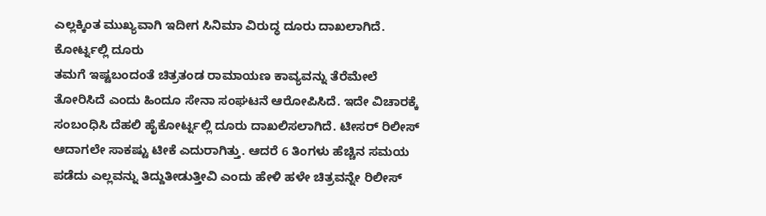ಎಲ್ಲಕ್ಕಿಂತ ಮುಖ್ಯವಾಗಿ ಇದೀಗ ಸಿನಿಮಾ ವಿರುದ್ಧ ದೂರು ದಾಖಲಾಗಿದೆ.
ಕೋರ್ಟ್ನಲ್ಲಿ ದೂರು
ತಮಗೆ ಇಷ್ಟಬಂದಂತೆ ಚಿತ್ರತಂಡ ರಾಮಾಯಣ ಕಾವ್ಯವನ್ನು ತೆರೆಮೇಲೆ ತೋರಿಸಿದೆ ಎಂದು ಹಿಂದೂ ಸೇನಾ ಸಂಘಟನೆ ಆರೋಪಿಸಿದೆ. ಇದೇ ವಿಚಾರಕ್ಕೆ ಸಂಬಂಧಿಸಿ ದೆಹಲಿ ಹೈಕೋರ್ಟ್ನಲ್ಲಿ ದೂರು ದಾಖಲಿಸಲಾಗಿದೆ. ಟೀಸರ್ ರಿಲೀಸ್ ಆದಾಗಲೇ ಸಾಕಷ್ಟು ಟೀಕೆ ಎದುರಾಗಿತ್ತು. ಆದರೆ 6 ತಿಂಗಳು ಹೆಚ್ಚಿನ ಸಮಯ ಪಡೆದು ಎಲ್ಲವನ್ನು ತಿದ್ದುತೀಡುತ್ತೀವಿ ಎಂದು ಹೇಳಿ ಹಳೇ ಚಿತ್ರವನ್ನೇ ರಿಲೀಸ್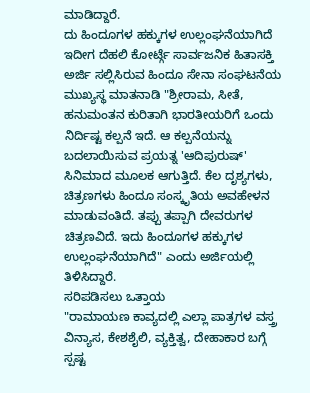ಮಾಡಿದ್ದಾರೆ.
ದು ಹಿಂದೂಗಳ ಹಕ್ಕುಗಳ ಉಲ್ಲಂಘನೆಯಾಗಿದೆ
ಇದೀಗ ದೆಹಲಿ ಕೋರ್ಟ್ಗೆ ಸಾರ್ವಜನಿಕ ಹಿತಾಸಕ್ತಿ ಅರ್ಜಿ ಸಲ್ಲಿಸಿರುವ ಹಿಂದೂ ಸೇನಾ ಸಂಘಟನೆಯ ಮುಖ್ಯಸ್ಥ ಮಾತನಾಡಿ "ಶ್ರೀರಾಮ, ಸೀತೆ, ಹನುಮಂತನ ಕುರಿತಾಗಿ ಭಾರತೀಯರಿಗೆ ಒಂದು ನಿರ್ದಿಷ್ಟ ಕಲ್ಪನೆ ಇದೆ. ಆ ಕಲ್ಪನೆಯನ್ನು ಬದಲಾಯಿಸುವ ಪ್ರಯತ್ನ 'ಆದಿಪುರುಷ್' ಸಿನಿಮಾದ ಮೂಲಕ ಆಗುತ್ತಿದೆ. ಕೆಲ ದೃಶ್ಯಗಳು, ಚಿತ್ರಣಗಳು ಹಿಂದೂ ಸಂಸ್ಕೃತಿಯ ಅವಹೇಳನ ಮಾಡುವಂತಿದೆ. ತಪ್ಪು ತಪ್ಪಾಗಿ ದೇವರುಗಳ ಚಿತ್ರಣವಿದೆ. ಇದು ಹಿಂದೂಗಳ ಹಕ್ಕುಗಳ ಉಲ್ಲಂಘನೆಯಾಗಿದೆ" ಎಂದು ಅರ್ಜಿಯಲ್ಲಿ ತಿಳಿಸಿದ್ದಾರೆ.
ಸರಿಪಡಿಸಲು ಒತ್ತಾಯ
"ರಾಮಾಯಣ ಕಾವ್ಯದಲ್ಲಿ ಎಲ್ಲಾ ಪಾತ್ರಗಳ ವಸ್ತ್ರ ವಿನ್ಯಾಸ, ಕೇಶಶೈಲಿ, ವ್ಯಕ್ತಿತ್ವ, ದೇಹಾಕಾರ ಬಗ್ಗೆ ಸ್ಪಷ್ಟ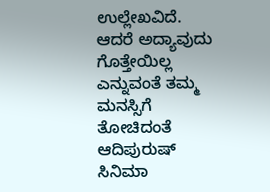ಉಲ್ಲೇಖವಿದೆ. ಆದರೆ ಅದ್ಯಾವುದು ಗೊತ್ತೇಯಿಲ್ಲ ಎನ್ನುವಂತೆ ತಮ್ಮ ಮನಸ್ಸಿಗೆ ತೋಚಿದಂತೆ ಆದಿಪುರುಷ್ ಸಿನಿಮಾ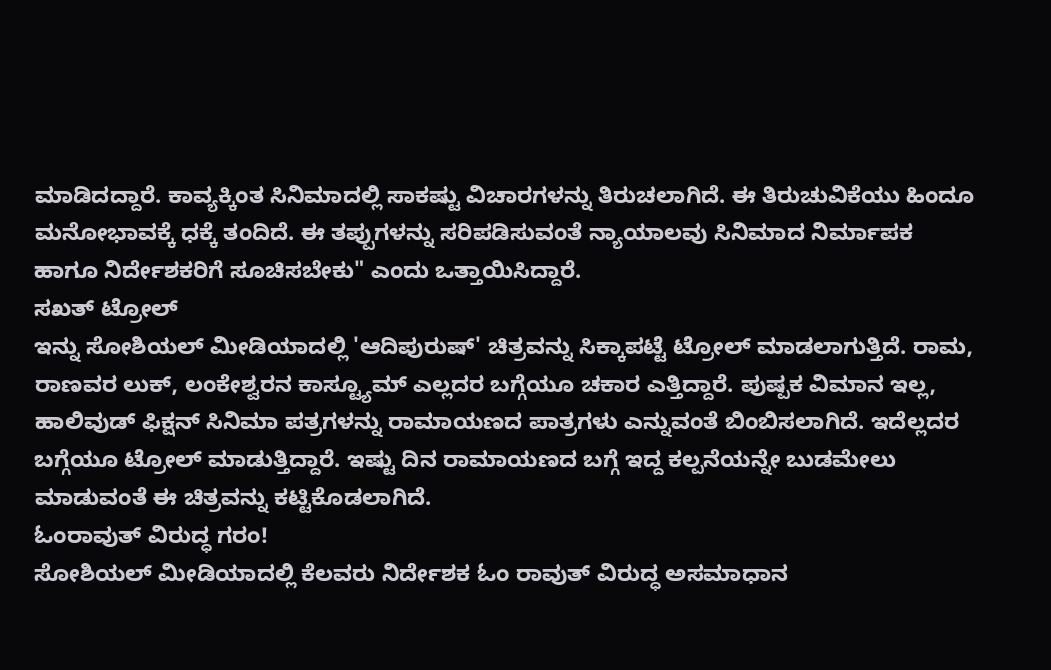ಮಾಡಿದದ್ದಾರೆ. ಕಾವ್ಯಕ್ಕಿಂತ ಸಿನಿಮಾದಲ್ಲಿ ಸಾಕಷ್ಟು ವಿಚಾರಗಳನ್ನು ತಿರುಚಲಾಗಿದೆ. ಈ ತಿರುಚುವಿಕೆಯು ಹಿಂದೂ ಮನೋಭಾವಕ್ಕೆ ಧಕ್ಕೆ ತಂದಿದೆ. ಈ ತಪ್ಪುಗಳನ್ನು ಸರಿಪಡಿಸುವಂತೆ ನ್ಯಾಯಾಲವು ಸಿನಿಮಾದ ನಿರ್ಮಾಪಕ ಹಾಗೂ ನಿರ್ದೇಶಕರಿಗೆ ಸೂಚಿಸಬೇಕು" ಎಂದು ಒತ್ತಾಯಿಸಿದ್ದಾರೆ.
ಸಖತ್ ಟ್ರೋಲ್
ಇನ್ನು ಸೋಶಿಯಲ್ ಮೀಡಿಯಾದಲ್ಲಿ 'ಆದಿಪುರುಷ್' ಚಿತ್ರವನ್ನು ಸಿಕ್ಕಾಪಟ್ಟೆ ಟ್ರೋಲ್ ಮಾಡಲಾಗುತ್ತಿದೆ. ರಾಮ, ರಾಣವರ ಲುಕ್, ಲಂಕೇಶ್ವರನ ಕಾಸ್ಟ್ಯೂಮ್ ಎಲ್ಲದರ ಬಗ್ಗೆಯೂ ಚಕಾರ ಎತ್ತಿದ್ದಾರೆ. ಪುಷ್ಪಕ ವಿಮಾನ ಇಲ್ಲ, ಹಾಲಿವುಡ್ ಫಿಕ್ಷನ್ ಸಿನಿಮಾ ಪತ್ರಗಳನ್ನು ರಾಮಾಯಣದ ಪಾತ್ರಗಳು ಎನ್ನುವಂತೆ ಬಿಂಬಿಸಲಾಗಿದೆ. ಇದೆಲ್ಲದರ ಬಗ್ಗೆಯೂ ಟ್ರೋಲ್ ಮಾಡುತ್ತಿದ್ದಾರೆ. ಇಷ್ಟು ದಿನ ರಾಮಾಯಣದ ಬಗ್ಗೆ ಇದ್ದ ಕಲ್ಪನೆಯನ್ನೇ ಬುಡಮೇಲು ಮಾಡುವಂತೆ ಈ ಚಿತ್ರವನ್ನು ಕಟ್ಟಿಕೊಡಲಾಗಿದೆ.
ಓಂರಾವುತ್ ವಿರುದ್ಧ ಗರಂ!
ಸೋಶಿಯಲ್ ಮೀಡಿಯಾದಲ್ಲಿ ಕೆಲವರು ನಿರ್ದೇಶಕ ಓಂ ರಾವುತ್ ವಿರುದ್ಧ ಅಸಮಾಧಾನ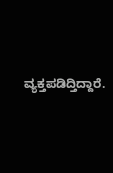ವ್ಯಕ್ತಪಡಿದ್ತಿದ್ದಾರೆ.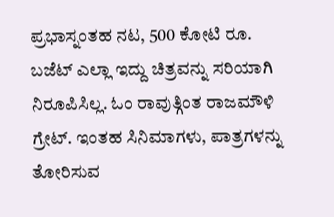ಪ್ರಭಾಸ್ನಂತಹ ನಟ, 500 ಕೋಟಿ ರೂ. ಬಜೆಟ್ ಎಲ್ಲಾ ಇದ್ದು ಚಿತ್ರವನ್ನು ಸರಿಯಾಗಿ ನಿರೂಪಿಸಿಲ್ಲ. ಓಂ ರಾವುತ್ಗಿಂತ ರಾಜಮೌಳಿ ಗ್ರೇಟ್. ಇಂತಹ ಸಿನಿಮಾಗಳು, ಪಾತ್ರಗಳನ್ನು ತೋರಿಸುವ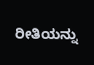ರೀತಿಯನ್ನು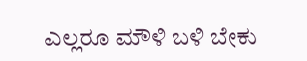ಎಲ್ಲರೂ ಮೌಳಿ ಬಳಿ ಬೇಕು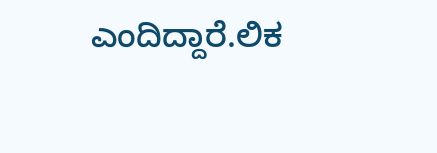ಎಂದಿದ್ದಾರೆ.ಲಿಕ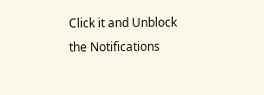Click it and Unblock the Notifications